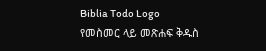Biblia Todo Logo
የመስመር ላይ መጽሐፍ ቅዱስ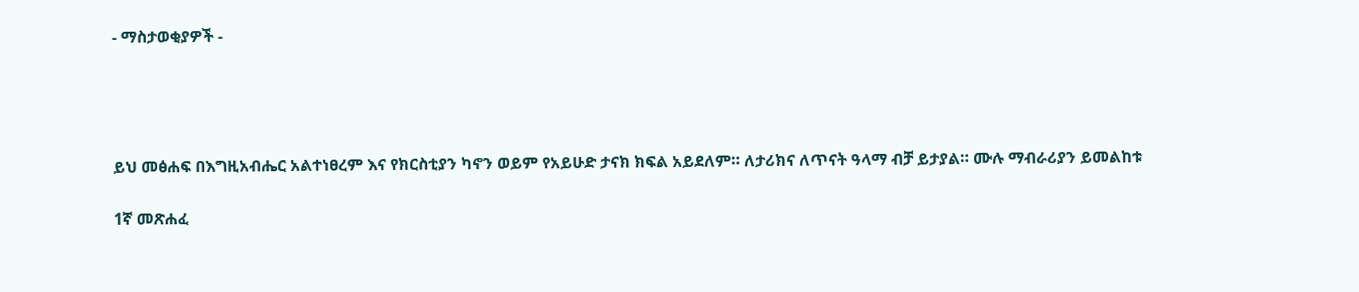- ማስታወቂያዎች -




ይህ መፅሐፍ በእግዚአብሔር አልተነፀረም እና የክርስቲያን ካኖን ወይም የአይሁድ ታናክ ክፍል አይደለም። ለታሪክና ለጥናት ዓላማ ብቻ ይታያል። ሙሉ ማብራሪያን ይመልከቱ

1ኛ መጽሐፈ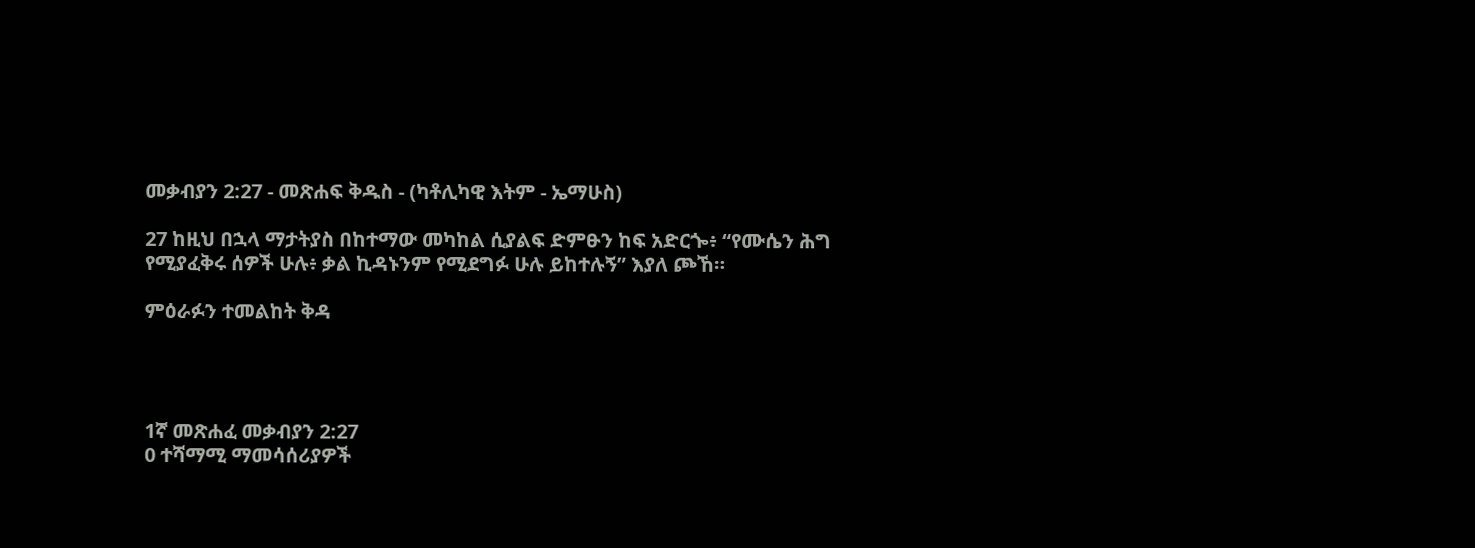መቃብያን 2:27 - መጽሐፍ ቅዱስ - (ካቶሊካዊ እትም - ኤማሁስ)

27 ከዚህ በኋላ ማታትያስ በከተማው መካከል ሲያልፍ ድምፁን ከፍ አድርጐ፥ “የሙሴን ሕግ የሚያፈቅሩ ሰዎች ሁሉ፥ ቃል ኪዳኑንም የሚደግፉ ሁሉ ይከተሉኝ” እያለ ጮኸ።

ምዕራፉን ተመልከት ቅዳ




1ኛ መጽሐፈ መቃብያን 2:27
0 ተሻማሚ ማመሳሰሪያዎች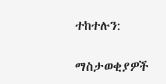ተከተሉን:

ማስታወቂያዎች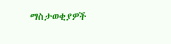ማስታወቂያዎች